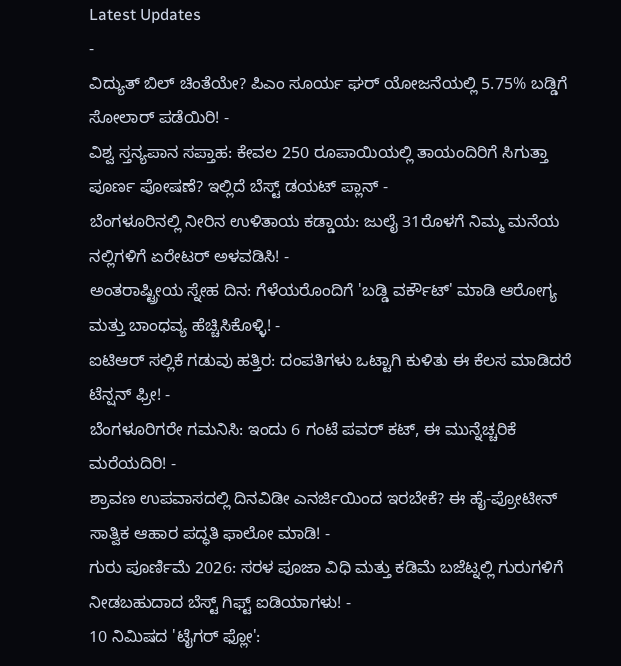Latest Updates
-
ವಿದ್ಯುತ್ ಬಿಲ್ ಚಿಂತೆಯೇ? ಪಿಎಂ ಸೂರ್ಯ ಘರ್ ಯೋಜನೆಯಲ್ಲಿ 5.75% ಬಡ್ಡಿಗೆ ಸೋಲಾರ್ ಪಡೆಯಿರಿ! -
ವಿಶ್ವ ಸ್ತನ್ಯಪಾನ ಸಪ್ತಾಹ: ಕೇವಲ 250 ರೂಪಾಯಿಯಲ್ಲಿ ತಾಯಂದಿರಿಗೆ ಸಿಗುತ್ತಾ ಪೂರ್ಣ ಪೋಷಣೆ? ಇಲ್ಲಿದೆ ಬೆಸ್ಟ್ ಡಯಟ್ ಪ್ಲಾನ್ -
ಬೆಂಗಳೂರಿನಲ್ಲಿ ನೀರಿನ ಉಳಿತಾಯ ಕಡ್ಡಾಯ: ಜುಲೈ 31ರೊಳಗೆ ನಿಮ್ಮ ಮನೆಯ ನಲ್ಲಿಗಳಿಗೆ ಏರೇಟರ್ ಅಳವಡಿಸಿ! -
ಅಂತರಾಷ್ಟ್ರೀಯ ಸ್ನೇಹ ದಿನ: ಗೆಳೆಯರೊಂದಿಗೆ 'ಬಡ್ಡಿ ವರ್ಕೌಟ್' ಮಾಡಿ ಆರೋಗ್ಯ ಮತ್ತು ಬಾಂಧವ್ಯ ಹೆಚ್ಚಿಸಿಕೊಳ್ಳಿ! -
ಐಟಿಆರ್ ಸಲ್ಲಿಕೆ ಗಡುವು ಹತ್ತಿರ: ದಂಪತಿಗಳು ಒಟ್ಟಾಗಿ ಕುಳಿತು ಈ ಕೆಲಸ ಮಾಡಿದರೆ ಟೆನ್ಷನ್ ಫ್ರೀ! -
ಬೆಂಗಳೂರಿಗರೇ ಗಮನಿಸಿ: ಇಂದು 6 ಗಂಟೆ ಪವರ್ ಕಟ್, ಈ ಮುನ್ನೆಚ್ಚರಿಕೆ ಮರೆಯದಿರಿ! -
ಶ್ರಾವಣ ಉಪವಾಸದಲ್ಲಿ ದಿನವಿಡೀ ಎನರ್ಜಿಯಿಂದ ಇರಬೇಕೆ? ಈ ಹೈ-ಪ್ರೋಟೀನ್ ಸಾತ್ವಿಕ ಆಹಾರ ಪದ್ಧತಿ ಫಾಲೋ ಮಾಡಿ! -
ಗುರು ಪೂರ್ಣಿಮೆ 2026: ಸರಳ ಪೂಜಾ ವಿಧಿ ಮತ್ತು ಕಡಿಮೆ ಬಜೆಟ್ನಲ್ಲಿ ಗುರುಗಳಿಗೆ ನೀಡಬಹುದಾದ ಬೆಸ್ಟ್ ಗಿಫ್ಟ್ ಐಡಿಯಾಗಳು! -
10 ನಿಮಿಷದ 'ಟೈಗರ್ ಫ್ಲೋ':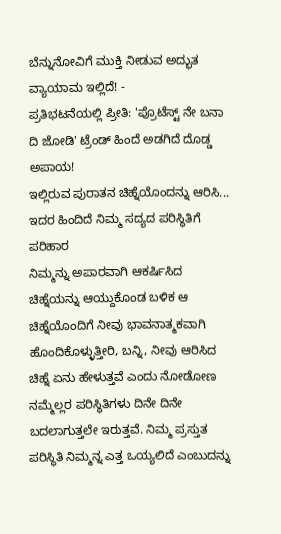ಬೆನ್ನುನೋವಿಗೆ ಮುಕ್ತಿ ನೀಡುವ ಅದ್ಭುತ ವ್ಯಾಯಾಮ ಇಲ್ಲಿದೆ! -
ಪ್ರತಿಭಟನೆಯಲ್ಲಿ ಪ್ರೀತಿ: 'ಪ್ರೊಟೆಸ್ಟ್ ನೇ ಬನಾ ದಿ ಜೋಡಿ' ಟ್ರೆಂಡ್ ಹಿಂದೆ ಅಡಗಿದೆ ದೊಡ್ಡ ಅಪಾಯ!
ಇಲ್ಲಿರುವ ಪುರಾತನ ಚಿಹ್ನೆಯೊಂದನ್ನು ಆರಿಸಿ... ಇದರ ಹಿಂದಿದೆ ನಿಮ್ಮ ಸದ್ಯದ ಪರಿಸ್ಥಿತಿಗೆ ಪರಿಹಾರ
ನಿಮ್ಮನ್ನು ಅಪಾರವಾಗಿ ಆಕರ್ಷಿಸಿದ ಚಿಹ್ನೆಯನ್ನು ಆಯ್ದುಕೊಂಡ ಬಳಿಕ ಆ ಚಿಹ್ನೆಯೊಂದಿಗೆ ನೀವು ಭಾವನಾತ್ಮಕವಾಗಿ ಹೊಂದಿಕೊಳ್ಳುತ್ತೀರಿ, ಬನ್ನಿ, ನೀವು ಆರಿಸಿದ ಚಿಹ್ನೆ ಏನು ಹೇಳುತ್ತವೆ ಎಂದು ನೋಡೋಣ
ನಮ್ಮೆಲ್ಲರ ಪರಿಸ್ಥಿತಿಗಳು ದಿನೇ ದಿನೇ ಬದಲಾಗುತ್ತಲೇ ಇರುತ್ತವೆ. ನಿಮ್ಮ ಪ್ರಸ್ತುತ ಪರಿಸ್ಥಿತಿ ನಿಮ್ಮನ್ನ ಎತ್ತ ಒಯ್ಯಲಿದೆ ಎಂಬುದನ್ನು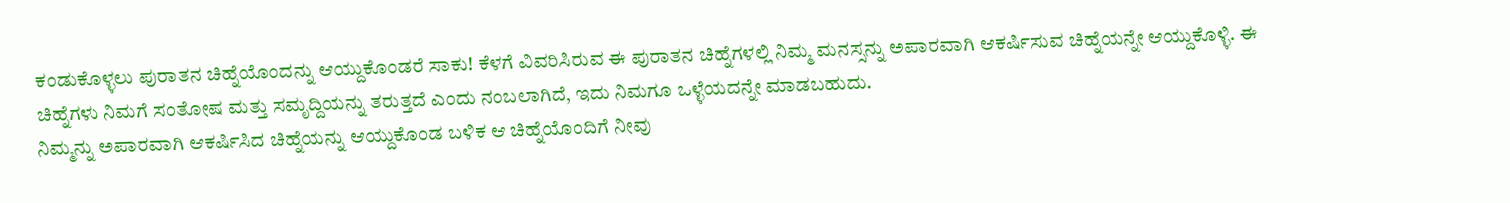ಕಂಡುಕೊಳ್ಳಲು ಪುರಾತನ ಚಿಹ್ನೆಯೊಂದನ್ನು ಆಯ್ದುಕೊಂಡರೆ ಸಾಕು! ಕೆಳಗೆ ವಿವರಿಸಿರುವ ಈ ಪುರಾತನ ಚಿಹ್ನೆಗಳಲ್ಲಿ ನಿಮ್ಮ ಮನಸ್ಸನ್ನು ಅಪಾರವಾಗಿ ಆಕರ್ಷಿಸುವ ಚಿಹ್ನೆಯನ್ನೇ ಆಯ್ದುಕೊಳ್ಳಿ. ಈ ಚಿಹ್ನೆಗಳು ನಿಮಗೆ ಸಂತೋಷ ಮತ್ತು ಸಮೃದ್ದಿಯನ್ನು ತರುತ್ತದೆ ಎಂದು ನಂಬಲಾಗಿದೆ, ಇದು ನಿಮಗೂ ಒಳ್ಳೆಯದನ್ನೇ ಮಾಡಬಹುದು.
ನಿಮ್ಮನ್ನು ಅಪಾರವಾಗಿ ಆಕರ್ಷಿಸಿದ ಚಿಹ್ನೆಯನ್ನು ಆಯ್ದುಕೊಂಡ ಬಳಿಕ ಆ ಚಿಹ್ನೆಯೊಂದಿಗೆ ನೀವು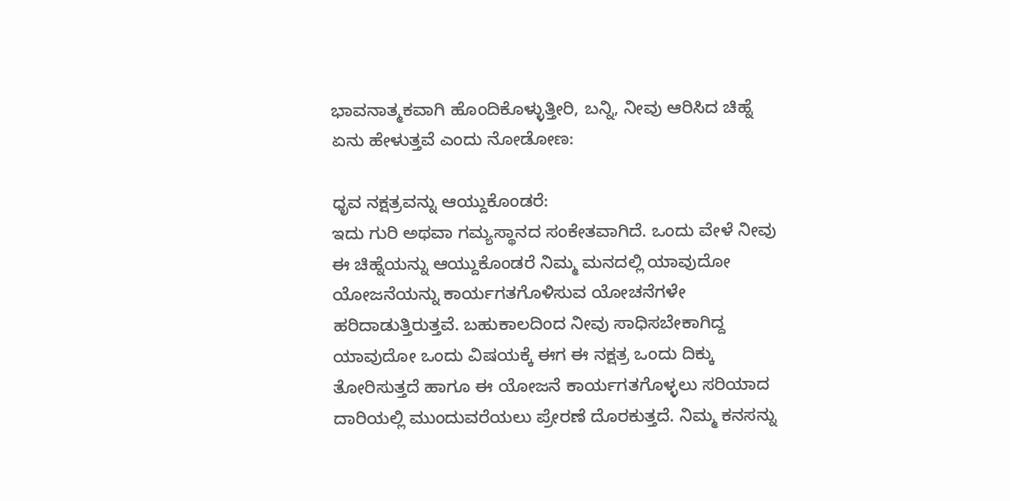ಭಾವನಾತ್ಮಕವಾಗಿ ಹೊಂದಿಕೊಳ್ಳುತ್ತೀರಿ, ಬನ್ನಿ, ನೀವು ಆರಿಸಿದ ಚಿಹ್ನೆ ಏನು ಹೇಳುತ್ತವೆ ಎಂದು ನೋಡೋಣ:

ಧೃವ ನಕ್ಷತ್ರವನ್ನು ಆಯ್ದುಕೊಂಡರೆ:
ಇದು ಗುರಿ ಅಥವಾ ಗಮ್ಯಸ್ಥಾನದ ಸಂಕೇತವಾಗಿದೆ. ಒಂದು ವೇಳೆ ನೀವು ಈ ಚಿಹ್ನೆಯನ್ನು ಆಯ್ದುಕೊಂಡರೆ ನಿಮ್ಮ ಮನದಲ್ಲಿ ಯಾವುದೋ ಯೋಜನೆಯನ್ನು ಕಾರ್ಯಗತಗೊಳಿಸುವ ಯೋಚನೆಗಳೇ ಹರಿದಾಡುತ್ತಿರುತ್ತವೆ. ಬಹುಕಾಲದಿಂದ ನೀವು ಸಾಧಿಸಬೇಕಾಗಿದ್ದ ಯಾವುದೋ ಒಂದು ವಿಷಯಕ್ಕೆ ಈಗ ಈ ನಕ್ಷತ್ರ ಒಂದು ದಿಕ್ಕು ತೋರಿಸುತ್ತದೆ ಹಾಗೂ ಈ ಯೋಜನೆ ಕಾರ್ಯಗತಗೊಳ್ಳಲು ಸರಿಯಾದ ದಾರಿಯಲ್ಲಿ ಮುಂದುವರೆಯಲು ಪ್ರೇರಣೆ ದೊರಕುತ್ತದೆ. ನಿಮ್ಮ ಕನಸನ್ನು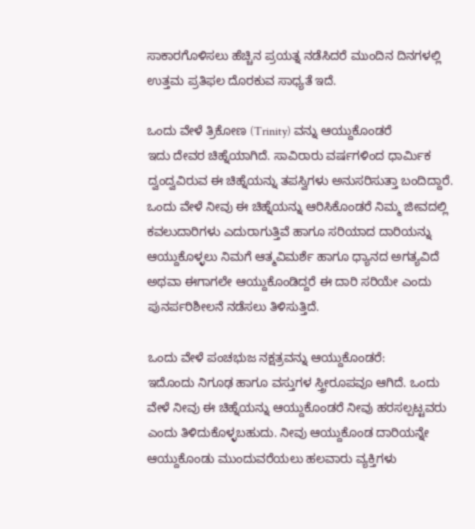ಸಾಕಾರಗೊಳಿಸಲು ಹೆಚ್ಚಿನ ಪ್ರಯತ್ನ ನಡೆಸಿದರೆ ಮುಂದಿನ ದಿನಗಳಲ್ಲಿ ಉತ್ತಮ ಪ್ರತಿಫಲ ದೊರಕುವ ಸಾಧ್ಯತೆ ಇದೆ.

ಒಂದು ವೇಳೆ ತ್ರಿಕೋಣ (Trinity) ವನ್ನು ಆಯ್ದುಕೊಂಡರೆ
ಇದು ದೇವರ ಚಿಹ್ನೆಯಾಗಿದೆ. ಸಾವಿರಾರು ವರ್ಷಗಳಿಂದ ಧಾರ್ಮಿಕ ದ್ವಂದ್ವವಿರುವ ಈ ಚಿಹ್ನೆಯನ್ನು ತಪಸ್ವಿಗಳು ಅನುಸರಿಸುತ್ತಾ ಬಂದಿದ್ದಾರೆ. ಒಂದು ವೇಳೆ ನೀವು ಈ ಚಿಹ್ನೆಯನ್ನು ಆರಿಸಿಕೊಂಡರೆ ನಿಮ್ಮ ಜೀವದಲ್ಲಿ ಕವಲುದಾರಿಗಳು ಎದುರಾಗುತ್ತಿವೆ ಹಾಗೂ ಸರಿಯಾದ ದಾರಿಯನ್ನು ಆಯ್ದುಕೊಳ್ಳಲು ನಿಮಗೆ ಆತ್ಮವಿಮರ್ಶೆ ಹಾಗೂ ಧ್ಯಾನದ ಅಗತ್ಯವಿದೆ ಅಥವಾ ಈಗಾಗಲೇ ಆಯ್ದುಕೊಂಡಿದ್ದರೆ ಈ ದಾರಿ ಸರಿಯೇ ಎಂದು ಪುನರ್ಪರಿಶೀಲನೆ ನಡೆಸಲು ತಿಳಿಸುತ್ತಿದೆ.

ಒಂದು ವೇಳೆ ಪಂಚಭುಜ ನಕ್ಷತ್ರವನ್ನು ಆಯ್ದುಕೊಂಡರೆ:
ಇದೊಂದು ನಿಗೂಢ ಹಾಗೂ ವಸ್ತುಗಳ ಸ್ತ್ರೀರೂಪವೂ ಆಗಿದೆ. ಒಂದು ವೇಳೆ ನೀವು ಈ ಚಿಹ್ನೆಯನ್ನು ಆಯ್ದುಕೊಂಡರೆ ನೀವು ಹರಸಲ್ಪಟ್ಟವರು ಎಂದು ತಿಳಿದುಕೊಳ್ಳಬಹುದು. ನೀವು ಆಯ್ದುಕೊಂಡ ದಾರಿಯನ್ನೇ ಆಯ್ದುಕೊಂಡು ಮುಂದುವರೆಯಲು ಹಲವಾರು ವ್ಯಕ್ತಿಗಳು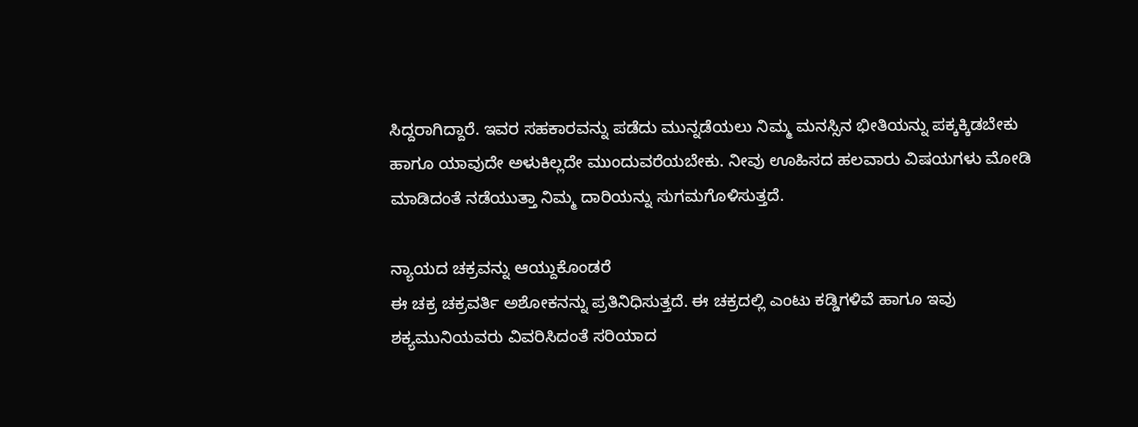ಸಿದ್ದರಾಗಿದ್ದಾರೆ. ಇವರ ಸಹಕಾರವನ್ನು ಪಡೆದು ಮುನ್ನಡೆಯಲು ನಿಮ್ಮ ಮನಸ್ಸಿನ ಭೀತಿಯನ್ನು ಪಕ್ಕಕ್ಕಿಡಬೇಕು ಹಾಗೂ ಯಾವುದೇ ಅಳುಕಿಲ್ಲದೇ ಮುಂದುವರೆಯಬೇಕು. ನೀವು ಊಹಿಸದ ಹಲವಾರು ವಿಷಯಗಳು ಮೋಡಿ ಮಾಡಿದಂತೆ ನಡೆಯುತ್ತಾ ನಿಮ್ಮ ದಾರಿಯನ್ನು ಸುಗಮಗೊಳಿಸುತ್ತದೆ.

ನ್ಯಾಯದ ಚಕ್ರವನ್ನು ಆಯ್ದುಕೊಂಡರೆ
ಈ ಚಕ್ರ ಚಕ್ರವರ್ತಿ ಅಶೋಕನನ್ನು ಪ್ರತಿನಿಧಿಸುತ್ತದೆ. ಈ ಚಕ್ರದಲ್ಲಿ ಎಂಟು ಕಡ್ಡಿಗಳಿವೆ ಹಾಗೂ ಇವು ಶಕ್ಯಮುನಿಯವರು ವಿವರಿಸಿದಂತೆ ಸರಿಯಾದ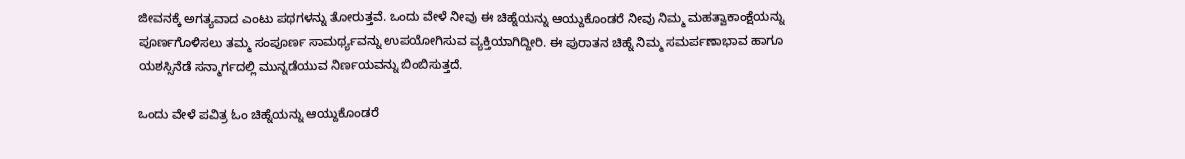ಜೀವನಕ್ಕೆ ಅಗತ್ಯವಾದ ಎಂಟು ಪಥಗಳನ್ನು ತೋರುತ್ತವೆ. ಒಂದು ವೇಳೆ ನೀವು ಈ ಚಿಹ್ನೆಯನ್ನು ಆಯ್ದುಕೊಂಡರೆ ನೀವು ನಿಮ್ಮ ಮಹತ್ವಾಕಾಂಕ್ಷೆಯನ್ನು ಪೂರ್ಣಗೊಳಿಸಲು ತಮ್ಮ ಸಂಪೂರ್ಣ ಸಾಮರ್ಥ್ಯವನ್ನು ಉಪಯೋಗಿಸುವ ವ್ಯಕ್ತಿಯಾಗಿದ್ದೀರಿ. ಈ ಪುರಾತನ ಚಿಹ್ನೆ ನಿಮ್ಮ ಸಮರ್ಪಣಾಭಾವ ಹಾಗೂ ಯಶಸ್ಸಿನೆಡೆ ಸನ್ಮಾರ್ಗದಲ್ಲಿ ಮುನ್ನಡೆಯುವ ನಿರ್ಣಯವನ್ನು ಬಿಂಬಿಸುತ್ತದೆ.

ಒಂದು ವೇಳೆ ಪವಿತ್ರ ಓಂ ಚಿಹ್ನೆಯನ್ನು ಆಯ್ದುಕೊಂಡರೆ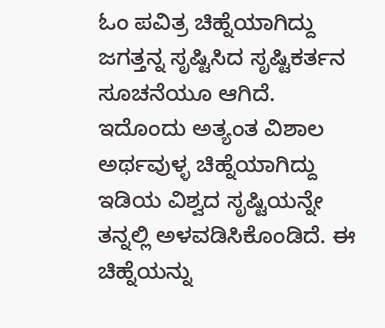ಓಂ ಪವಿತ್ರ ಚಿಹ್ನೆಯಾಗಿದ್ದು ಜಗತ್ತನ್ನ ಸೃಷ್ಟಿಸಿದ ಸೃಷ್ಟಿಕರ್ತನ ಸೂಚನೆಯೂ ಆಗಿದೆ. ಇದೊಂದು ಅತ್ಯಂತ ವಿಶಾಲ ಅರ್ಥವುಳ್ಳ ಚಿಹ್ನೆಯಾಗಿದ್ದು ಇಡಿಯ ವಿಶ್ವದ ಸೃಷ್ಟಿಯನ್ನೇ ತನ್ನಲ್ಲಿ ಅಳವಡಿಸಿಕೊಂಡಿದೆ. ಈ ಚಿಹ್ನೆಯನ್ನು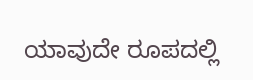ಯಾವುದೇ ರೂಪದಲ್ಲಿ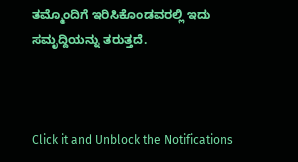ತಮ್ಮೊಂದಿಗೆ ಇರಿಸಿಕೊಂಡವರಲ್ಲಿ ಇದು ಸಮೃದ್ದಿಯನ್ನು ತರುತ್ತದೆ.



Click it and Unblock the Notifications